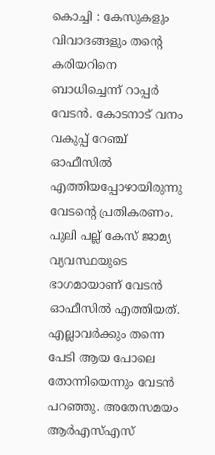കൊച്ചി : കേസുകളും വിവാദങ്ങളും തന്റെ കരിയറിനെ ബാധിച്ചെന്ന് റാപ്പർ വേടൻ. കോടനാട് വനം വകുപ്പ് റേഞ്ച് ഓഫീസിൽ എത്തിയപ്പോഴായിരുന്നു വേടന്റെ പ്രതികരണം. പുലി പല്ല് കേസ് ജാമ്യ വ്യവസ്ഥയുടെ ഭാഗമായാണ് വേടൻ ഓഫീസിൽ എത്തിയത്. എല്ലാവർക്കും തന്നെ പേടി ആയ പോലെ തോന്നിയെന്നും വേടൻ പറഞ്ഞു. അതേസമയം ആർഎസ്എസ്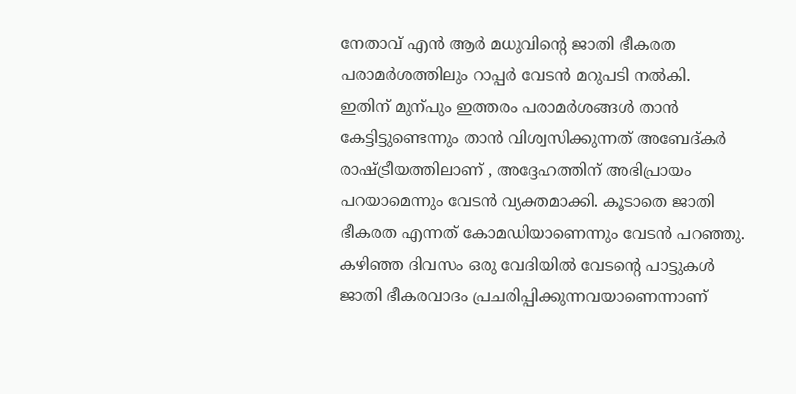നേതാവ് എൻ ആർ മധുവിന്റെ ജാതി ഭീകരത പരാമർശത്തിലും റാപ്പർ വേടൻ മറുപടി നൽകി.
ഇതിന് മുന്പും ഇത്തരം പരാമർശങ്ങൾ താൻ കേട്ടിട്ടുണ്ടെന്നും താൻ വിശ്വസിക്കുന്നത് അബേദ്കർ രാഷ്ട്രീയത്തിലാണ് , അദ്ദേഹത്തിന് അഭിപ്രായം പറയാമെന്നും വേടൻ വ്യക്തമാക്കി. കൂടാതെ ജാതി ഭീകരത എന്നത് കോമഡിയാണെന്നും വേടൻ പറഞ്ഞു.
കഴിഞ്ഞ ദിവസം ഒരു വേദിയിൽ വേടൻ്റെ പാട്ടുകൾ ജാതി ഭീകരവാദം പ്രചരിപ്പിക്കുന്നവയാണെന്നാണ്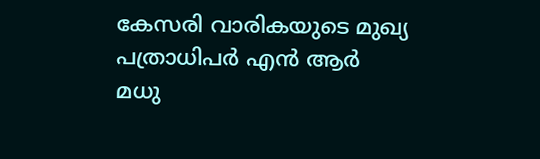കേസരി വാരികയുടെ മുഖ്യ പത്രാധിപർ എൻ ആർ മധു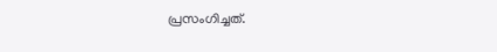പ്രസംഗിച്ചത്.